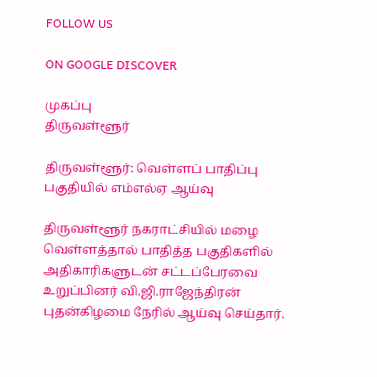FOLLOW US

ON GOOGLE DISCOVER

முகப்பு
திருவள்ளூர்

திருவள்ளூர்: வெள்ளப் பாதிப்பு பகுதியில் எம்எல்ஏ ஆய்வு

திருவள்ளூர் நகராட்சியில் மழை வெள்ளத்தால் பாதித்த பகுதிகளில் அதிகாரிகளுடன் சட்டப்பேரவை உறுப்பினர் வி.ஜி.ராஜேந்திரன் புதன்கிழமை நேரில் ஆய்வு செய்தார்.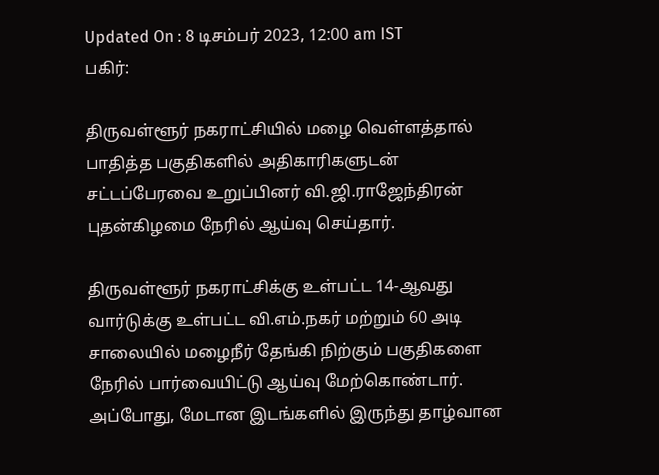Updated On : 8 டிசம்பர் 2023, 12:00 am IST
பகிர்:

திருவள்ளூர் நகராட்சியில் மழை வெள்ளத்தால் பாதித்த பகுதிகளில் அதிகாரிகளுடன் சட்டப்பேரவை உறுப்பினர் வி.ஜி.ராஜேந்திரன் புதன்கிழமை நேரில் ஆய்வு செய்தார்.

திருவள்ளூர் நகராட்சிக்கு உள்பட்ட 14-ஆவது வார்டுக்கு உள்பட்ட வி.எம்.நகர் மற்றும் 60 அடி சாலையில் மழைநீர் தேங்கி நிற்கும் பகுதிகளை நேரில் பார்வையிட்டு ஆய்வு மேற்கொண்டார். அப்போது, மேடான இடங்களில் இருந்து தாழ்வான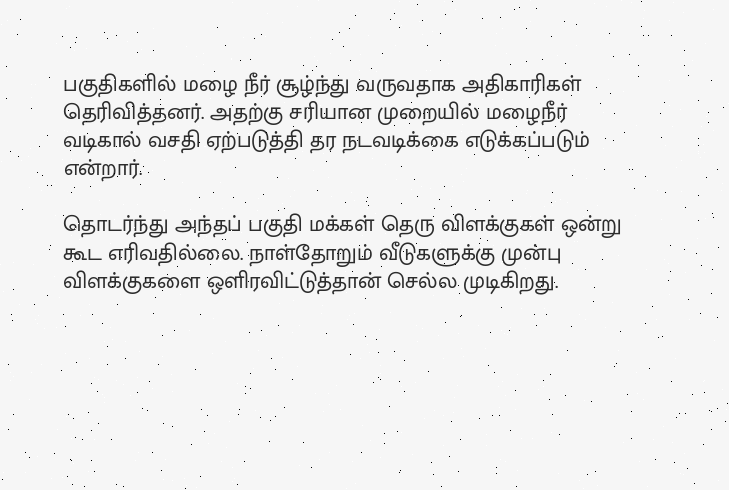பகுதிகளில் மழை நீர் சூழ்ந்து வருவதாக அதிகாரிகள் தெரிவித்தனர். அதற்கு சரியான முறையில் மழைநீர் வடிகால் வசதி ஏற்படுத்தி தர நடவடிக்கை எடுக்கப்படும் என்றார்.

தொடர்ந்து அந்தப் பகுதி மக்கள் தெரு விளக்குகள் ஒன்று கூட எரிவதில்லை. நாள்தோறும் வீடுகளுக்கு முன்பு விளக்குகளை ஒளிரவிட்டுத்தான் செல்ல முடிகிறது.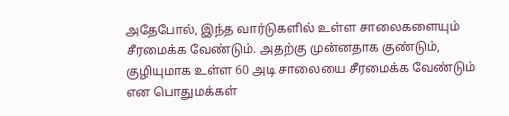அதேபோல், இந்த வார்டுகளில் உள்ள சாலைகளையும் சீரமைக்க வேண்டும். அதற்கு முன்னதாக குண்டும், குழியுமாக உள்ள 60 அடி சாலையை சீரமைக்க வேண்டும் என பொதுமக்கள்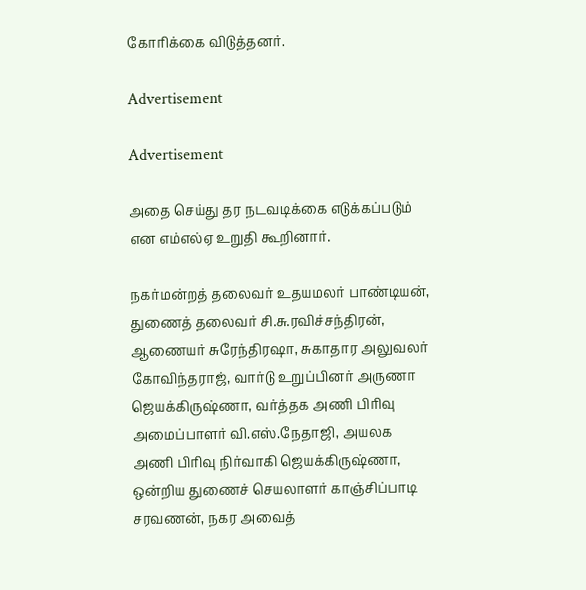கோரிக்கை விடுத்தனர்.

Advertisement

Advertisement

அதை செய்து தர நடவடிக்கை எடுக்கப்படும் என எம்எல்ஏ உறுதி கூறினார்.

நகர்மன்றத் தலைவர் உதயமலர் பாண்டியன், துணைத் தலைவர் சி.சு.ரவிச்சந்திரன், ஆணையர் சுரேந்திரஷா, சுகாதார அலுவலர் கோவிந்தராஜ், வார்டு உறுப்பினர் அருணா ஜெயக்கிருஷ்ணா, வர்த்தக அணி பிரிவு அமைப்பாளர் வி.எஸ்.நேதாஜி, அயலக அணி பிரிவு நிர்வாகி ஜெயக்கிருஷ்ணா, ஒன்றிய துணைச் செயலாளர் காஞ்சிப்பாடி சரவணன், நகர அவைத்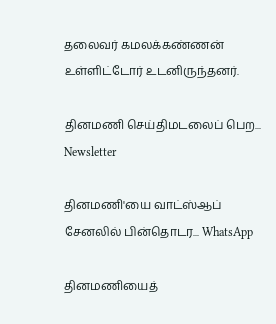தலைவர் கமலக்கண்ணன் உள்ளிட்டோர் உடனிருந்தனர்.

தினமணி செய்திமடலைப் பெற... Newsletter

தினமணி'யை வாட்ஸ்ஆப் சேனலில் பின்தொடர... WhatsApp

தினமணியைத்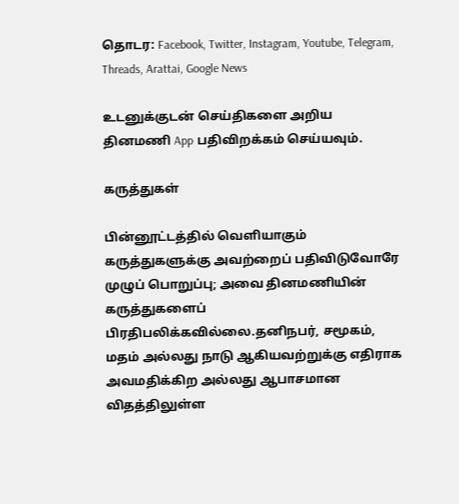தொடர: Facebook, Twitter, Instagram, Youtube, Telegram, Threads, Arattai, Google News

உடனுக்குடன் செய்திகளை அறிய தினமணி App பதிவிறக்கம் செய்யவும்.

கருத்துகள்

பின்னூட்டத்தில் வெளியாகும் கருத்துகளுக்கு அவற்றைப் பதிவிடுவோரே முழுப் பொறுப்பு; அவை தினமணியின் கருத்துகளைப் பிரதிபலிக்கவில்லை.தனிநபர், சமூகம், மதம் அல்லது நாடு ஆகியவற்றுக்கு எதிராக அவமதிக்கிற அல்லது ஆபாசமான விதத்திலுள்ள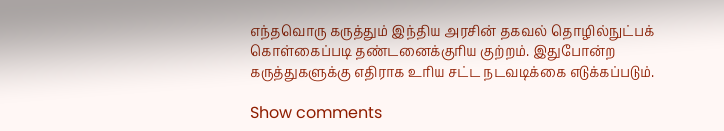எந்தவொரு கருத்தும் இந்திய அரசின் தகவல் தொழில்நுட்பக் கொள்கைப்படி தண்டனைக்குரிய குற்றம். இதுபோன்ற கருத்துகளுக்கு எதிராக உரிய சட்ட நடவடிக்கை எடுக்கப்படும்.

Show comments